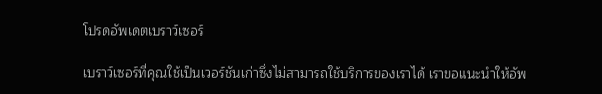โปรดอัพเดตเบราว์เซอร์

เบราว์เซอร์ที่คุณใช้เป็นเวอร์ชันเก่าซึ่งไม่สามารถใช้บริการของเราได้ เราขอแนะนำให้อัพ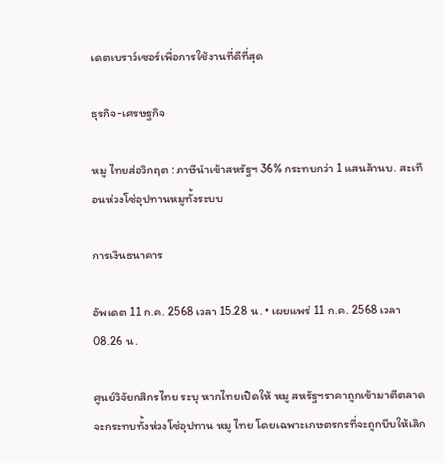เดตเบราว์เซอร์เพื่อการใช้งานที่ดีที่สุด

ธุรกิจ-เศรษฐกิจ

หมู ไทยส่อวิกฤต : ภาษีนำเข้าสหรัฐฯ 36% กระทบกว่า 1 แสนล้านบ. สะเทือนห่วงโซ่อุปทานหมูทั้งระบบ

การเงินธนาคาร

อัพเดต 11 ก.ค. 2568 เวลา 15.28 น. • เผยแพร่ 11 ก.ค. 2568 เวลา 08.26 น.

ศูนย์วิจัยกสิกรไทย ระบุ หากไทยเปิดให้ หมู สหรัฐฯราคาถูกเข้ามาตีตลาด จะกระทบทั้งห่วงโซ่อุปทาน หมู ไทย โดยเฉพาะเกษตรกรที่จะถูกบีบให้เลิก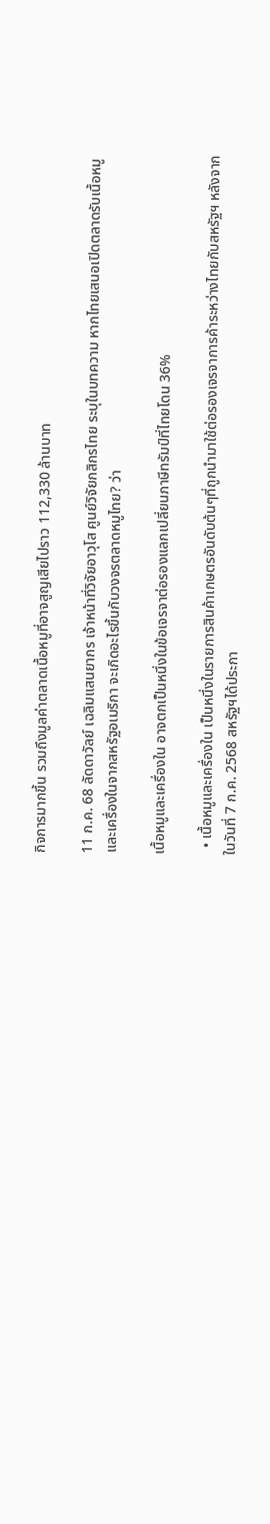กิจการมากขึ้น รวมถึงมูลค่าตลาดเนื้อหมูที่อาจสูญเสียไปราว 112,330 ล้านบาท

11 ก.ค. 68 ลัดดาวัลย์ เฉลิมแสนยากร เจ้าหน้าที่วิจัยอาวุโส ศูนย์วิจัยกสิกรไทย ระบุในบทความ หากไทยเสนอเปิดตลาดรับเนื้อหมูและเครื่องในจากสหรัฐอเมริกา จะเกิดอะไรขึ้นกับวงจรตลาดหมูไทย? ว่า

เนื้อหมูและเครื่องใน อาจตกเป็นหนึ่งในข้อเจรจาต่อรองแลกเปลี่ยนภาษีทรัมป์ที่ไทยโดน 36%

  • เนื้อหมูและเครื่องใน เป็นหนึ่งในรายการสินค้าเกษตรอันดับต้นๆที่ถูกนำมาใช้ต่อรองเจรจาการค้าระหว่างไทยกับสหรัฐฯ หลังจากในวันที่ 7 ก.ค. 2568 สหรัฐฯได้ประกา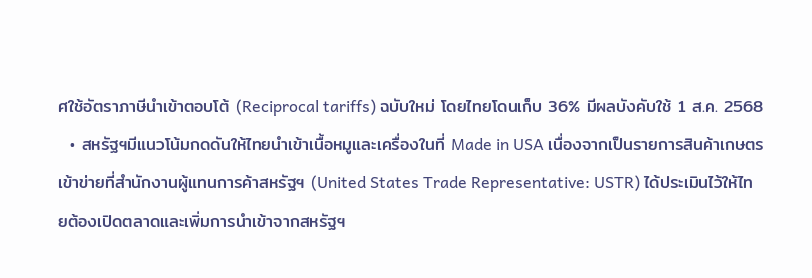ศใช้อัตราภาษีนำเข้าตอบโต้ (Reciprocal tariffs) ฉบับใหม่ โดยไทยโดนเก็บ 36% มีผลบังคับใช้ 1 ส.ค. 2568
  • สหรัฐฯมีแนวโน้มกดดันให้ไทยนำเข้าเนื้อหมูและเครื่องในที่ Made in USA เนื่องจากเป็นรายการสินค้าเกษตรเข้าข่ายที่สำนักงานผู้แทนการค้าสหรัฐฯ (United States Trade Representative: USTR) ได้ประเมินไว้ให้ไทยต้องเปิดตลาดและเพิ่มการนำเข้าจากสหรัฐฯ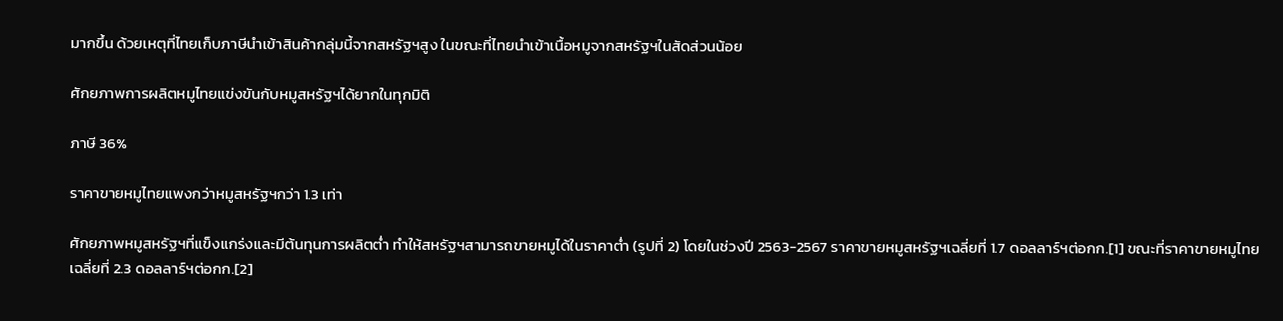มากขึ้น ด้วยเหตุที่ไทยเก็บภาษีนำเข้าสินค้ากลุ่มนี้จากสหรัฐฯสูง ในขณะที่ไทยนำเข้าเนื้อหมูจากสหรัฐฯในสัดส่วนน้อย

ศักยภาพการผลิตหมูไทยแข่งขันกับหมูสหรัฐฯได้ยากในทุกมิติ

ภาษี 36%

ราคาขายหมูไทยแพงกว่าหมูสหรัฐฯกว่า 1.3 เท่า

ศักยภาพหมูสหรัฐฯที่แข็งแกร่งและมีต้นทุนการผลิตต่ำ ทำให้สหรัฐฯสามารถขายหมูได้ในราคาต่ำ (รูปที่ 2) โดยในช่วงปี 2563-2567 ราคาขายหมูสหรัฐฯเฉลี่ยที่ 1.7 ดอลลาร์ฯต่อกก.[1] ขณะที่ราคาขายหมูไทยเฉลี่ยที่ 2.3 ดอลลาร์ฯต่อกก.[2]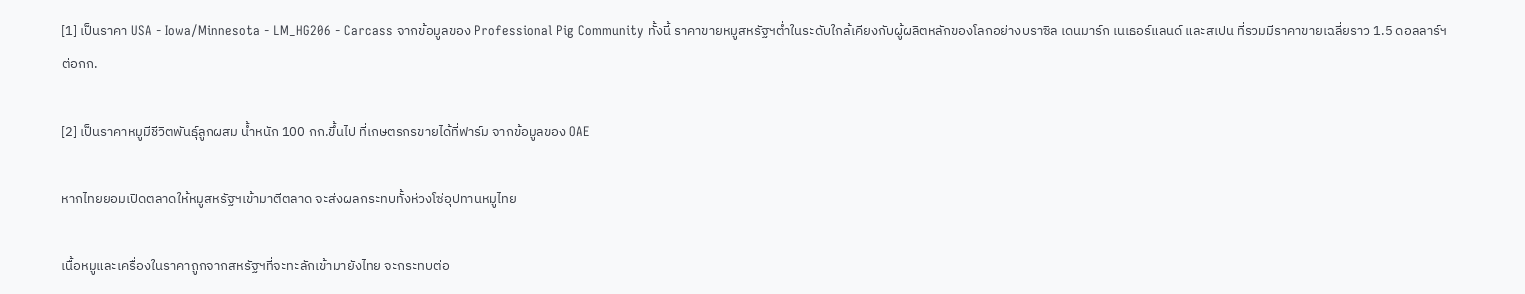[1] เป็นราคา USA - Iowa/Minnesota - LM_HG206 - Carcass จากข้อมูลของ Professional Pig Community ทั้งนี้ ราคาขายหมูสหรัฐฯต่ำในระดับใกล้เคียงกับผู้ผลิตหลักของโลกอย่างบราซิล เดนมาร์ก เนเธอร์แลนด์ และสเปน ที่รวมมีราคาขายเฉลี่ยราว 1.5 ดอลลาร์ฯต่อกก.

[2] เป็นราคาหมูมีชีวิตพันธุ์ลูกผสม น้ำหนัก 100 กก.ขึ้นไป ที่เกษตรกรขายได้ที่ฟาร์ม จากข้อมูลของ OAE

หากไทยยอมเปิดตลาดให้หมูสหรัฐฯเข้ามาตีตลาด จะส่งผลกระทบทั้งห่วงโซ่อุปทานหมูไทย

เนื้อหมูและเครื่องในราคาถูกจากสหรัฐฯที่จะทะลักเข้ามายังไทย จะกระทบต่อ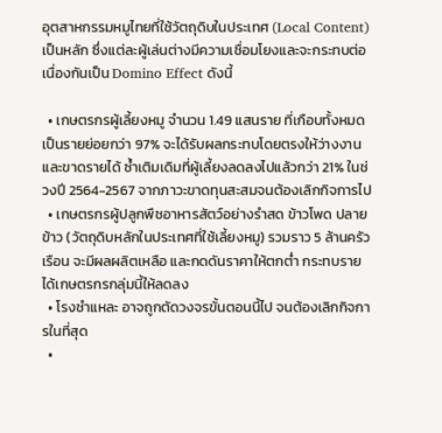อุตสาหกรรมหมูไทยที่ใช้วัตถุดิบในประเทศ (Local Content)เป็นหลัก ซึ่งแต่ละผู้เล่นต่างมีความเชื่อมโยงและจะกระทบต่อเนื่องกันเป็น Domino Effect ดังนี้

  • เกษตรกรผู้เลี้ยงหมู จำนวน 1.49 แสนราย ที่เกือบทั้งหมดเป็นรายย่อยกว่า 97% จะได้รับผลกระทบโดยตรงให้ว่างงานและขาดรายได้ ซ้ำเติมเดิมที่ผู้เลี้ยงลดลงไปแล้วกว่า 21% ในช่วงปี 2564-2567 จากภาวะขาดทุนสะสมจนต้องเลิกกิจการไป
  • เกษตรกรผู้ปลูกพืชอาหารสัตว์อย่างรำสด ข้าวโพด ปลายข้าว (วัตถุดิบหลักในประเทศที่ใช้เลี้ยงหมู) รวมราว 5 ล้านครัวเรือน จะมีผลผลิตเหลือ และกดดันราคาให้ตกต่ำ กระทบรายได้เกษตรกรกลุ่มนี้ให้ลดลง
  • โรงชำแหละ อาจถูกตัดวงจรขั้นตอนนี้ไป จนต้องเลิกกิจการในที่สุด
  •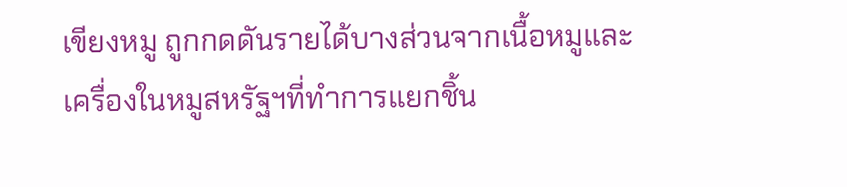เขียงหมู ถูกกดดันรายได้บางส่วนจากเนื้อหมูและเครื่องในหมูสหรัฐฯที่ทำการแยกชิ้น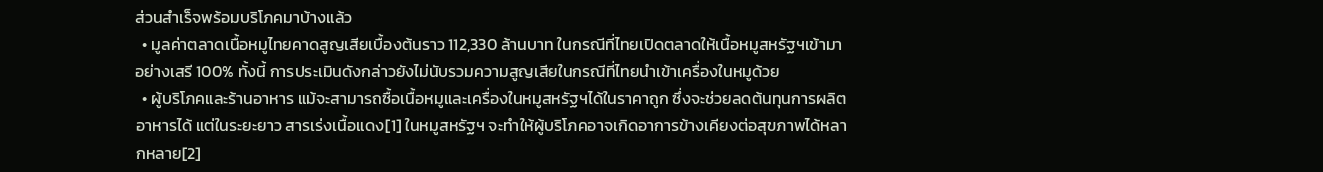ส่วนสำเร็จพร้อมบริโภคมาบ้างแล้ว
  • มูลค่าตลาดเนื้อหมูไทยคาดสูญเสียเบื้องต้นราว 112,330 ล้านบาท ในกรณีที่ไทยเปิดตลาดให้เนื้อหมูสหรัฐฯเข้ามาอย่างเสรี 100% ทั้งนี้ การประเมินดังกล่าวยังไม่นับรวมความสูญเสียในกรณีที่ไทยนำเข้าเครื่องในหมูด้วย
  • ผู้บริโภคและร้านอาหาร แม้จะสามารถซื้อเนื้อหมูและเครื่องในหมูสหรัฐฯได้ในราคาถูก ซึ่งจะช่วยลดต้นทุนการผลิตอาหารได้ แต่ในระยะยาว สารเร่งเนื้อแดง[1] ในหมูสหรัฐฯ จะทำให้ผู้บริโภคอาจเกิดอาการข้างเคียงต่อสุขภาพได้หลากหลาย[2]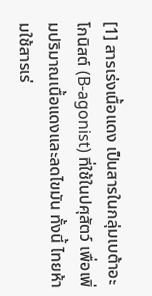[1] สารเร่งเนื้อแดง เป็นสารในกลุ่มเบต้าอะโกนิสต์ (B-agonist) ที่ใช้ในปศุสัตว์ เพื่อเพิ่มปริมาณเนื้อแดงและลดไขมัน ทั้งนี้ ไทยห้ามใช้สารเร่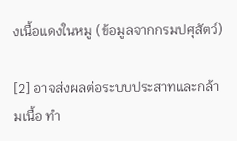งเนื้อแดงในหมู (ข้อมูลจากกรมปศุสัตว์)

[2] อาจส่งผลต่อระบบประสาทและกล้ามเนื้อ ทำ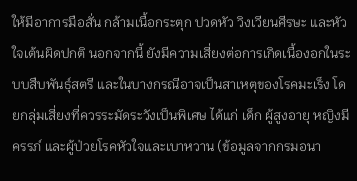ให้มีอาการมือสั่น กล้ามเนื้อกระตุก ปวดหัว วิงเวียนศีรษะ และหัวใจเต้นผิดปกติ นอกจากนี้ ยังมีความเสี่ยงต่อการเกิดเนื้องอกในระบบสืบพันธุ์สตรี และในบางกรณีอาจเป็นสาเหตุของโรคมะเร็ง โดยกลุ่มเสี่ยงที่ควรระมัดระวังเป็นพิเศษ ได้แก่ เด็ก ผู้สูงอายุ หญิงมีครรภ์ และผู้ป่วยโรคหัวใจและเบาหวาน (ข้อมูลจากกรมอนา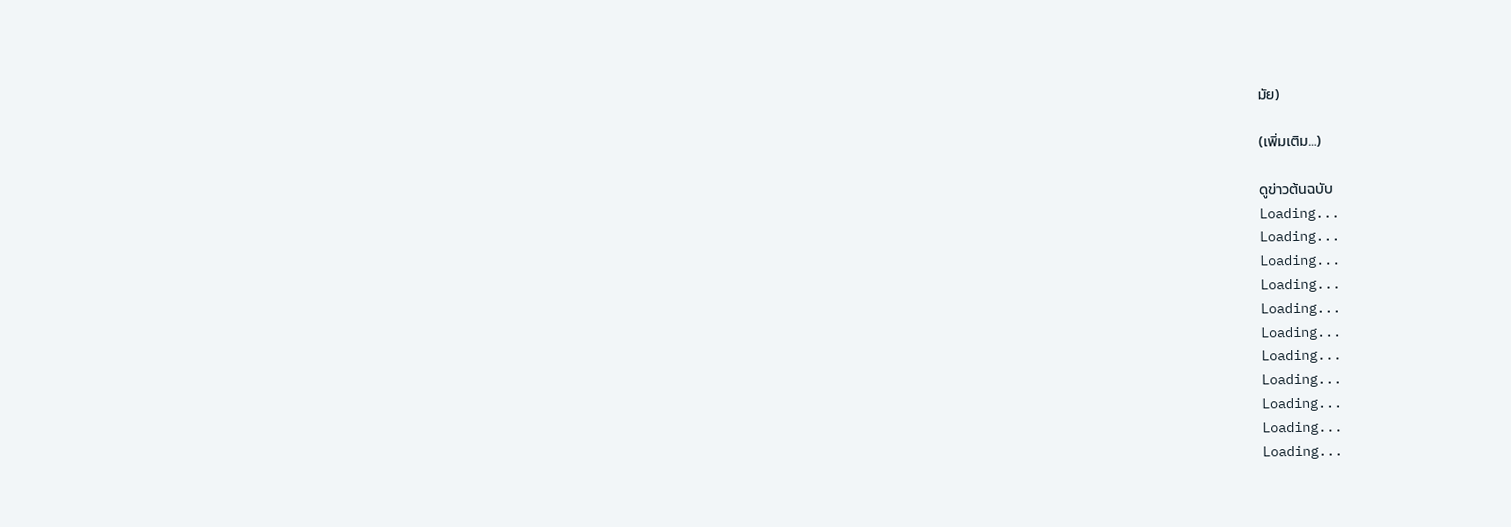มัย)

(เพิ่มเติม…)

ดูข่าวต้นฉบับ
Loading...
Loading...
Loading...
Loading...
Loading...
Loading...
Loading...
Loading...
Loading...
Loading...
Loading...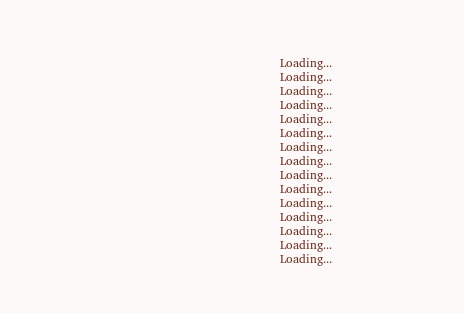Loading...
Loading...
Loading...
Loading...
Loading...
Loading...
Loading...
Loading...
Loading...
Loading...
Loading...
Loading...
Loading...
Loading...
Loading...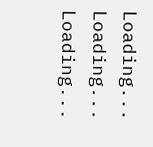Loading...
Loading...
Loading...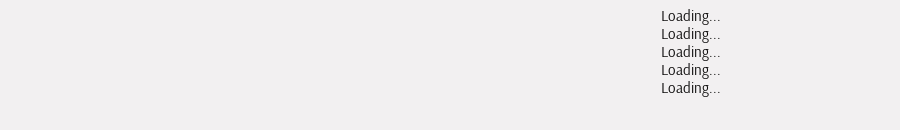Loading...
Loading...
Loading...
Loading...
Loading...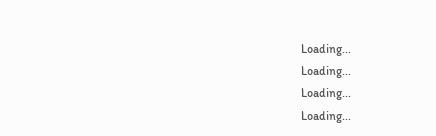Loading...
Loading...
Loading...
Loading...